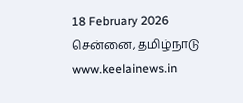18 February 2026 சென்னை, தமிழ்நாடு
www.keelainews.in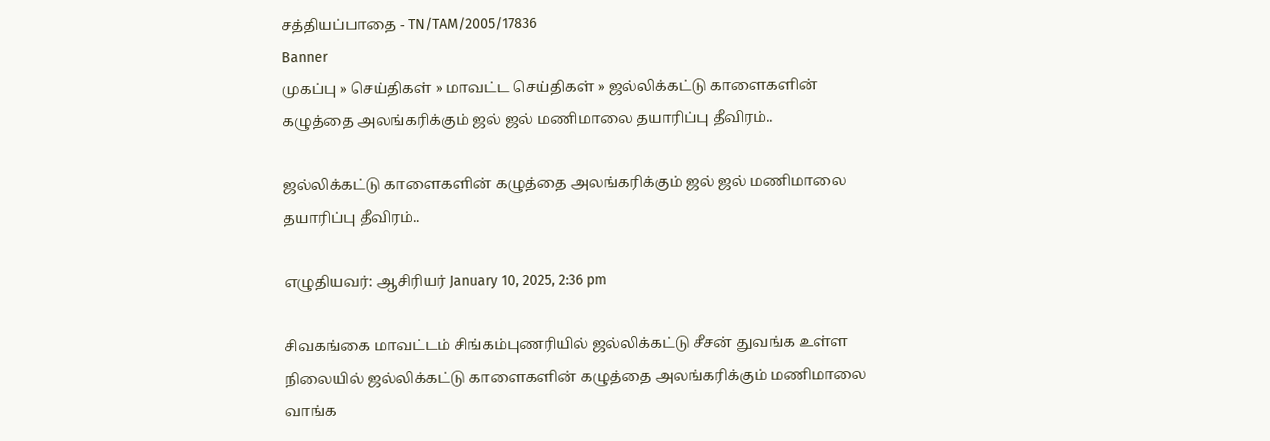சத்தியப்பாதை - TN/TAM/2005/17836
Banner
முகப்பு » செய்திகள் » மாவட்ட செய்திகள் » ஜல்லிக்கட்டு காளைகளின் கழுத்தை அலங்கரிக்கும் ஜல் ஜல் மணிமாலை தயாரிப்பு தீவிரம்..

ஜல்லிக்கட்டு காளைகளின் கழுத்தை அலங்கரிக்கும் ஜல் ஜல் மணிமாலை தயாரிப்பு தீவிரம்..

எழுதியவர்: ஆசிரியர் January 10, 2025, 2:36 pm

சிவகங்கை மாவட்டம் சிங்கம்புணரியில் ஜல்லிக்கட்டு சீசன் துவங்க உள்ள நிலையில் ஜல்லிக்கட்டு காளைகளின் கழுத்தை அலங்கரிக்கும் மணிமாலை வாங்க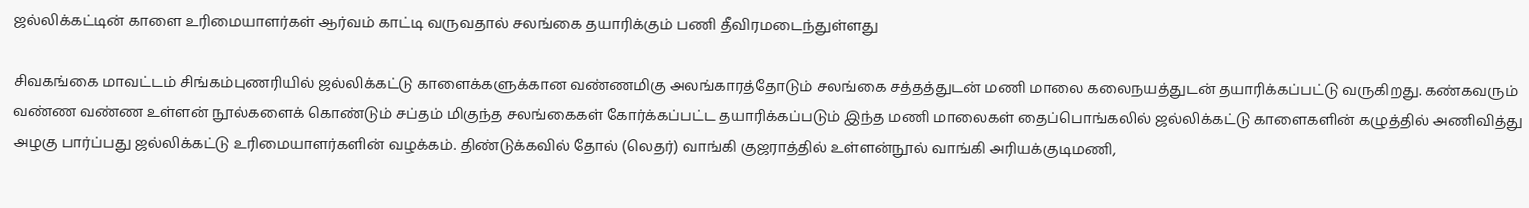ஜல்லிக்கட்டின் காளை உரிமையாளர்கள் ஆர்வம் காட்டி வருவதால் சலங்கை தயாரிக்கும் பணி தீவிரமடைந்துள்ளது

சிவகங்கை மாவட்டம் சிங்கம்புணரியில் ஜல்லிக்கட்டு காளைக்களுக்கான வண்ணமிகு அலங்காரத்தோடும் சலங்கை சத்தத்துடன் மணி மாலை கலைநயத்துடன் தயாரிக்கப்பட்டு வருகிறது. கண்கவரும் வண்ண வண்ண உள்ளன் நூல்களைக் கொண்டும் சப்தம் மிகுந்த சலங்கைகள் கோர்க்கப்பட்ட தயாரிக்கப்படும் இந்த மணி மாலைகள் தைப்பொங்கலில் ஜல்லிக்கட்டு காளைகளின் கழுத்தில் அணிவித்து அழகு பார்ப்பது ஜல்லிக்கட்டு உரிமையாளர்களின் வழக்கம். திண்டுக்கவில் தோல் (லெதர்) வாங்கி குஜராத்தில் உள்ளன்நூல் வாங்கி அரியக்குடிமணி,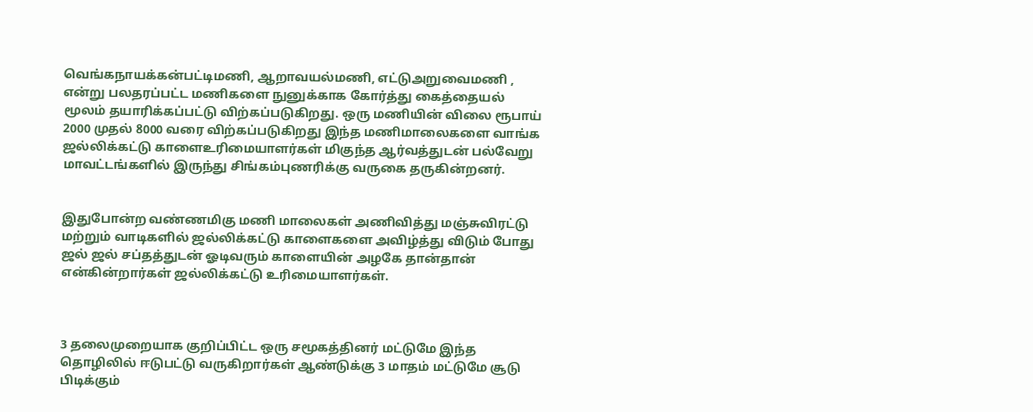வெங்கநாயக்கன்பட்டிமணி, ஆறாவயல்மணி, எட்டுஅறுவைமணி , என்று பலதரப்பட்ட மணிகளை நுனுக்காக கோர்த்து கைத்தையல் மூலம் தயாரிக்கப்பட்டு விற்கப்படுகிறது. ஒரு மணியின் விலை ரூபாய் 2000 முதல் 8000 வரை விற்கப்படுகிறது இந்த மணிமாலைகளை வாங்க ஜல்லிக்கட்டு காளைஉரிமையாளர்கள் மிகுந்த ஆர்வத்துடன் பல்வேறு மாவட்டங்களில் இருந்து சிங்கம்புணரிக்கு வருகை தருகின்றனர்.


இதுபோன்ற வண்ணமிகு மணி மாலைகள் அணிவித்து மஞ்சுவிரட்டு மற்றும் வாடிகளில் ஜல்லிக்கட்டு காளைகளை அவிழ்த்து விடும் போது ஜல் ஜல் சப்தத்துடன் ஓடிவரும் காளையின் அழகே தான்தான் என்கின்றார்கள் ஜல்லிக்கட்டு உரிமையாளர்கள்.



3 தலைமுறையாக குறிப்பிட்ட ஒரு சமூகத்தினர் மட்டுமே இந்த தொழிலில் ஈடுபட்டு வருகிறார்கள் ஆண்டுக்கு 3 மாதம் மட்டுமே சூடு பிடிக்கும்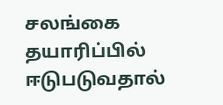சலங்கை தயாரிப்பில் ஈடுபடுவதால்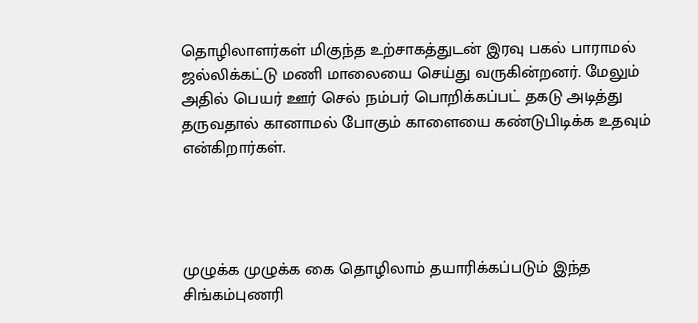தொழிலாளர்கள் மிகுந்த உற்சாகத்துடன் இரவு பகல் பாராமல் ஜல்லிக்கட்டு மணி மாலையை செய்து வருகின்றனர். மேலும் அதில் பெயர் ஊர் செல் நம்பர் பொறிக்கப்பட் தகடு அடித்து தருவதால் கானாமல் போகும் காளையை கண்டுபிடிக்க உதவும் என்கிறார்கள்.




முழுக்க முழுக்க கை தொழிலாம் தயாரிக்கப்படும் இந்த சிங்கம்புணரி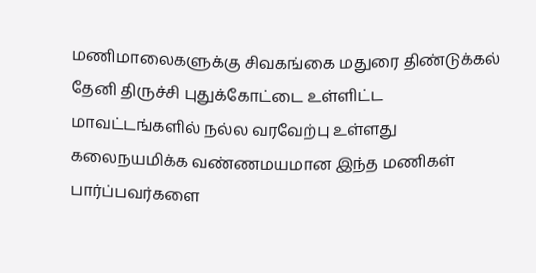மணிமாலைகளுக்கு சிவகங்கை மதுரை திண்டுக்கல் தேனி திருச்சி புதுக்கோட்டை உள்ளிட்ட மாவட்டங்களில் நல்ல வரவேற்பு உள்ளது கலைநயமிக்க வண்ணமயமான இந்த மணிகள் பார்ப்பவர்களை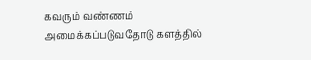கவரும் வண்ணம் அமைக்கப்படுவதோடு களத்தில்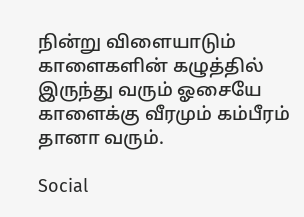நின்று விளையாடும் காளைகளின் கழுத்தில் இருந்து வரும் ஓசையே காளைக்கு வீரமும் கம்பீரம் தானா வரும்.

Social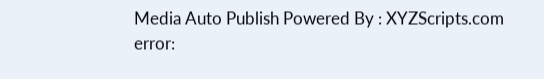Media Auto Publish Powered By : XYZScripts.com
error: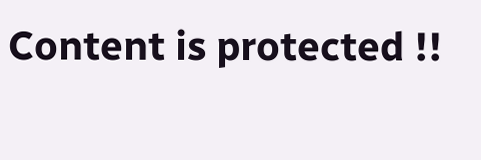Content is protected !!